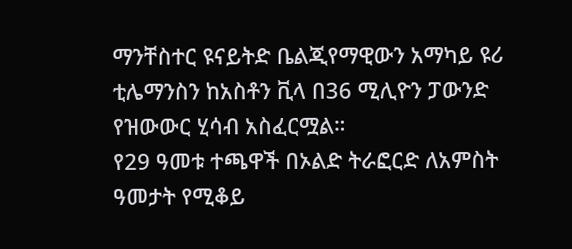ማንቸስተር ዩናይትድ ቤልጂየማዊውን አማካይ ዩሪ ቲሌማንስን ከአስቶን ቪላ በ36 ሚሊዮን ፓውንድ የዝውውር ሂሳብ አስፈርሟል።
የ29 ዓመቱ ተጫዋች በኦልድ ትራፎርድ ለአምስት ዓመታት የሚቆይ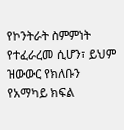የኮንትራት ስምምነት የተፈራረመ ሲሆን፣ ይህም ዝውውር የክለቡን የአማካይ ክፍል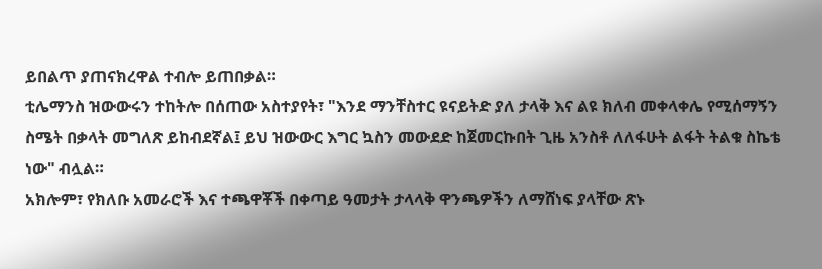ይበልጥ ያጠናክረዋል ተብሎ ይጠበቃል።
ቲሌማንስ ዝውውሩን ተከትሎ በሰጠው አስተያየት፣ "እንደ ማንቸስተር ዩናይትድ ያለ ታላቅ እና ልዩ ክለብ መቀላቀሌ የሚሰማኝን ስሜት በቃላት መግለጽ ይከብደኛል፤ ይህ ዝውውር እግር ኳስን መውደድ ከጀመርኩበት ጊዜ አንስቶ ለለፋሁት ልፋት ትልቁ ስኬቴ ነው" ብሏል።
አክሎም፣ የክለቡ አመራሮች እና ተጫዋቾች በቀጣይ ዓመታት ታላላቅ ዋንጫዎችን ለማሸነፍ ያላቸው ጽኑ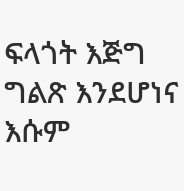ፍላጎት እጅግ ግልጽ እንደሆነና እሱም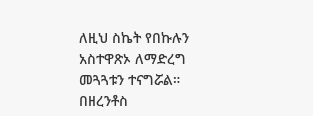ለዚህ ስኬት የበኩሉን አስተዋጽኦ ለማድረግ መጓጓቱን ተናግሯል።
በዘረንቶስ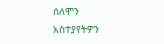ሰለሞን
አስተያየትዎን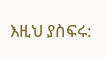እዚህ ያስፍሩ: